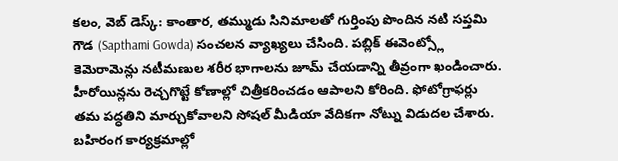కలం, వెబ్ డెస్క్: కాంతార, తమ్ముడు సినిమాలతో గుర్తింపు పొందిన నటి సప్తమి గౌడ (Sapthami Gowda) సంచలన వ్యాఖ్యలు చేసింది. పబ్లిక్ ఈవెంట్స్లో కెమెరామెన్లు నటీమణుల శరీర భాగాలను జూమ్ చేయడాన్ని తీవ్రంగా ఖండించారు. హీరోయిన్లను రెచ్చగొట్టే కోణాల్లో చిత్రీకరించడం ఆపాలని కోరింది. ఫోటోగ్రాఫర్లు తమ పద్ధతిని మార్చుకోవాలని సోషల్ మీడియా వేదికగా నోట్ను విడుదల చేశారు.
బహిరంగ కార్యక్రమాల్లో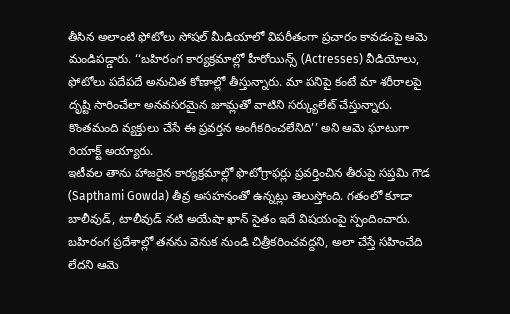తీసిన అలాంటి ఫోటోలు సోషల్ మీడియాలో విపరీతంగా ప్రచారం కావడంపై ఆమె మండిపడ్డారు. ‘‘బహిరంగ కార్యక్రమాల్లో హీరోయిన్స్ (Actresses) వీడియోలు, ఫోటోలు పదేపదే అనుచిత కోణాల్లో తీస్తున్నారు. మా పనిపై కంటే మా శరీరాలపై దృష్టి సారించేలా అనవసరమైన జూమ్లతో వాటిని సర్క్యులేట్ చేస్తున్నారు. కొంతమంది వ్యక్తులు చేసే ఈ ప్రవర్తన అంగీకరించలేనిది’’ అని ఆమె ఘాటుగా రియాక్ట్ అయ్యారు.
ఇటీవల తాను హాజరైన కార్యక్రమాల్లో ఫొటోగ్రాఫర్లు ప్రవర్తించిన తీరుపై సప్తమి గౌడ (Sapthami Gowda) తీవ్ర అసహనంతో ఉన్నట్లు తెలుస్తోంది. గతంలో కూడా బాలీవుడ్, టాలీవుడ్ నటి అయేషా ఖాన్ సైతం ఇదే విషయంపై స్పందించారు. బహిరంగ ప్రదేశాల్లో తనను వెనుక నుండి చిత్రీకరించవద్దని, అలా చేస్తే సహించేది లేదని ఆమె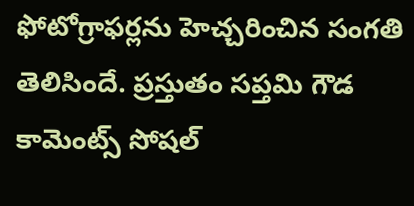ఫోటోగ్రాఫర్లను హెచ్చరించిన సంగతి తెలిసిందే. ప్రస్తుతం సప్తమి గౌడ కామెంట్స్ సోషల్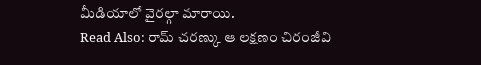మీడియాలో వైరల్గా మారాయి.
Read Also: రామ్ చరణ్కు ఆ లక్షణం చిరంజీవి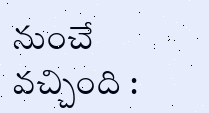నుంచే వచ్చింది :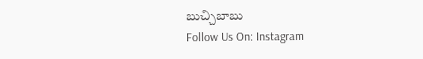బుచ్చిబాబు
Follow Us On: Instagram